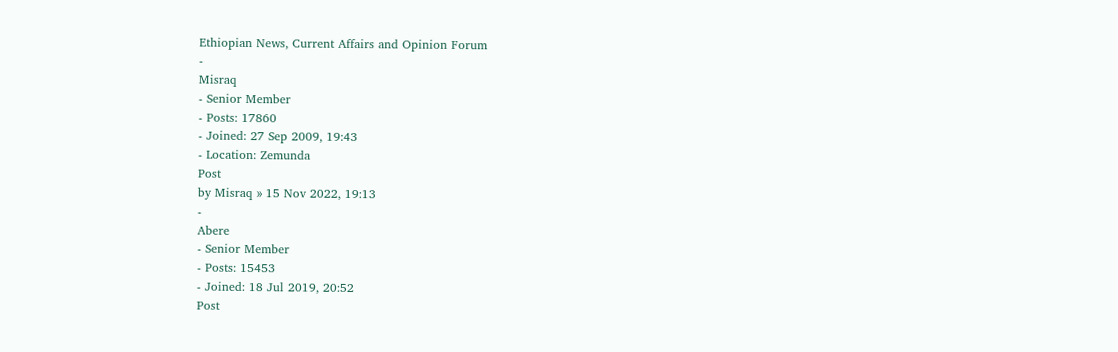Ethiopian News, Current Affairs and Opinion Forum
-
Misraq
- Senior Member
- Posts: 17860
- Joined: 27 Sep 2009, 19:43
- Location: Zemunda
Post
by Misraq » 15 Nov 2022, 19:13
-
Abere
- Senior Member
- Posts: 15453
- Joined: 18 Jul 2019, 20:52
Post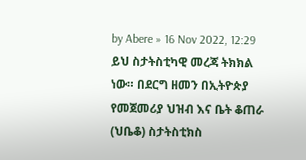by Abere » 16 Nov 2022, 12:29
ይህ ስታትስቲካዊ መረጃ ትክክል ነው። በደርግ ዘመን በኢትዮጵያ የመጀመሪያ ህዝብ እና ቤት ቆጠራ (ህቤቆ) ስታትስቲክስ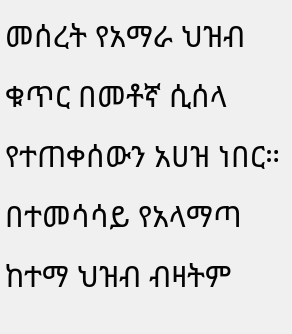መሰረት የአማራ ህዝብ ቁጥር በመቶኛ ሲሰላ የተጠቀሰውን አሀዝ ነበር። በተመሳሳይ የአላማጣ ከተማ ህዝብ ብዛትም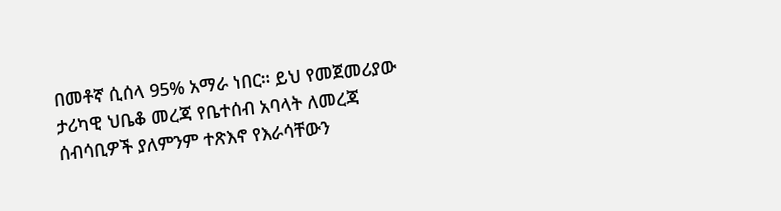በመቶኛ ሲሰላ 95% አማራ ነበር። ይህ የመጀመሪያው ታሪካዊ ህቤቆ መረጃ የቤተሰብ አባላት ለመረጃ ሰብሳቢዎች ያለምንም ተጽእኖ የእራሳቸውን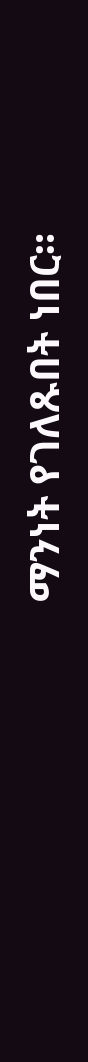ማንነት የገለጹበት ነበር።